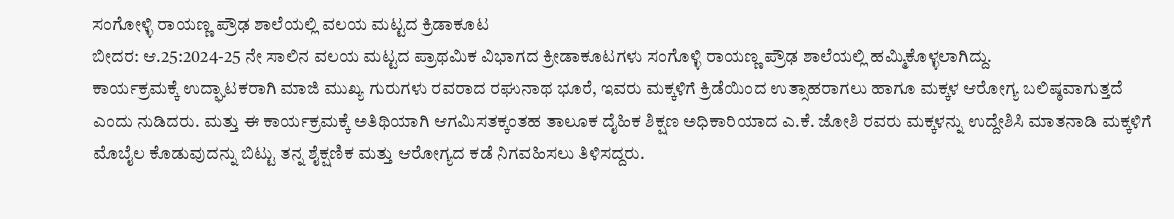ಸಂಗೋಳ್ಳಿ ರಾಯಣ್ಣ ಪ್ರೌಢ ಶಾಲೆಯಲ್ಲಿ ವಲಯ ಮಟ್ಟದ ಕ್ರಿಡಾಕೂಟ
ಬೀದರ: ಆ.25:2024-25 ನೇ ಸಾಲಿನ ವಲಯ ಮಟ್ಟದ ಪ್ರಾಥಮಿಕ ವಿಭಾಗದ ಕ್ರೀಡಾಕೂಟಗಳು ಸಂಗೊಳ್ಳಿ ರಾಯಣ್ಣ ಪ್ರೌಢ ಶಾಲೆಯಲ್ಲಿ ಹಮ್ಮಿಕೊಳ್ಳಲಾಗಿದ್ದು.
ಕಾರ್ಯಕ್ರಮಕ್ಕೆ ಉದ್ಘಾಟಕರಾಗಿ ಮಾಜಿ ಮುಖ್ಯ ಗುರುಗಳು ರವರಾದ ರಘುನಾಥ ಭೂರೆ, ಇವರು ಮಕ್ಕಳಿಗೆ ಕ್ರಿಡೆಯಿಂದ ಉತ್ಸಾಹರಾಗಲು ಹಾಗೂ ಮಕ್ಕಳ ಆರೋಗ್ಯ ಬಲಿಷ್ಠವಾಗುತ್ತದೆ ಎಂದು ನುಡಿದರು. ಮತ್ತು ಈ ಕಾರ್ಯಕ್ರಮಕ್ಕೆ ಅತಿಥಿಯಾಗಿ ಆಗಮಿಸತಕ್ಕಂತಹ ತಾಲೂಕ ದೈಹಿಕ ಶಿಕ್ಷಣ ಅಧಿಕಾರಿಯಾದ ಎ.ಕೆ. ಜೋಶಿ ರವರು ಮಕ್ಕಳನ್ನು ಉದ್ದೇಶಿಸಿ ಮಾತನಾಡಿ ಮಕ್ಕಳಿಗೆ ಮೊಬೈಲ ಕೊಡುವುದನ್ನು ಬಿಟ್ಟು ತನ್ನ ಶೈಕ್ಷಣಿಕ ಮತ್ತು ಆರೋಗ್ಯದ ಕಡೆ ನಿಗವಹಿಸಲು ತಿಳಿಸದ್ದರು.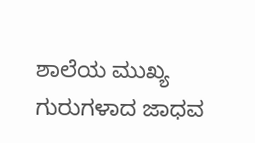ಶಾಲೆಯ ಮುಖ್ಯ ಗುರುಗಳಾದ ಜಾಧವ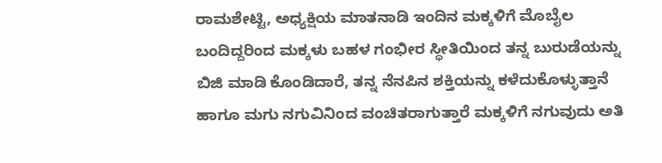ರಾಮಶೇಟ್ಟಿ, ಅಧ್ಯಕ್ಷಿಯ ಮಾತನಾಡಿ ಇಂದಿನ ಮಕ್ಕಳಿಗೆ ಮೊಬೈಲ ಬಂದಿದ್ದರಿಂದ ಮಕ್ಕಳು ಬಹಳ ಗಂಭೀರ ಸ್ಥೀತಿಯಿಂದ ತನ್ನ ಬುರುಡೆಯನ್ನು ಬಿಜಿ ಮಾಡಿ ಕೊಂಡಿದಾರೆ, ತನ್ನ ನೆನಪಿನ ಶಕ್ತಿಯನ್ನು ಕಳೆದುಕೊಳ್ಳುತ್ತಾನೆ ಹಾಗೂ ಮಗು ನಗುವಿನಿಂದ ವಂಚಿತರಾಗುತ್ತಾರೆ ಮಕ್ಕಳಿಗೆ ನಗುವುದು ಅತಿ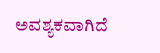ಅವಶ್ಯಕವಾಗಿದೆ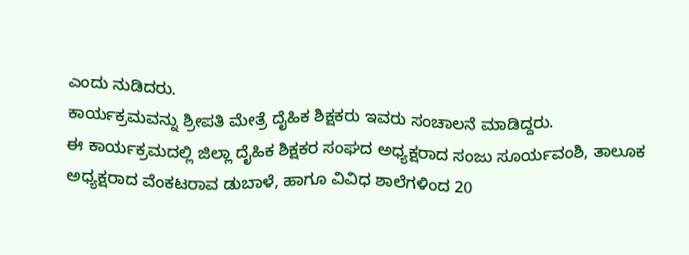ಎಂದು ನುಡಿದರು.
ಕಾರ್ಯಕ್ರಮವನ್ನು ಶ್ರೀಪತಿ ಮೇತ್ರೆ ದೈಹಿಕ ಶಿಕ್ಷಕರು ಇವರು ಸಂಚಾಲನೆ ಮಾಡಿದ್ದರು.
ಈ ಕಾರ್ಯಕ್ರಮದಲ್ಲಿ ಜಿಲ್ಲಾ ದೈಹಿಕ ಶಿಕ್ಷಕರ ಸಂಘದ ಅಧ್ಯಕ್ಷರಾದ ಸಂಜು ಸೂರ್ಯವಂಶಿ, ತಾಲೂಕ ಅಧ್ಯಕ್ಷರಾದ ವೆಂಕಟರಾವ ಡುಬಾಳೆ, ಹಾಗೂ ವಿವಿಧ ಶಾಲೆಗಳಿಂದ 20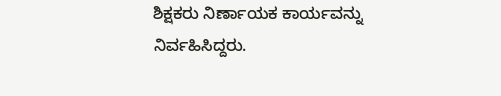ಶಿಕ್ಷಕರು ನಿರ್ಣಾಯಕ ಕಾರ್ಯವನ್ನು ನಿರ್ವಹಿಸಿದ್ದರು.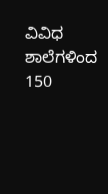ವಿವಿಧ ಶಾಲೆಗಳಿಂದ 150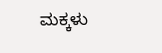ಮಕ್ಕಳು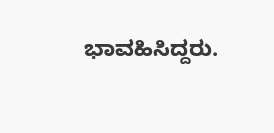ಭಾವಹಿಸಿದ್ದರು.